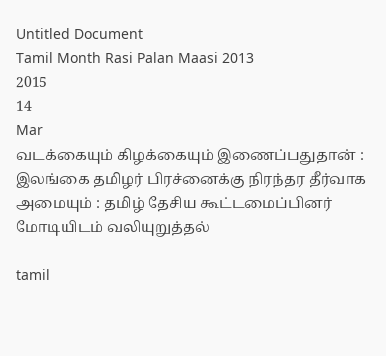Untitled Document
Tamil Month Rasi Palan Maasi 2013
2015
14
Mar
வடக்கையும் கிழக்கையும் இணைப்பதுதான் : இலங்கை தமிழர் பிரச்னைக்கு நிரந்தர தீர்வாக அமையும் : தமிழ் தேசிய கூட்டமைப்பினர் மோடியிடம் வலியுறுத்தல்

tamil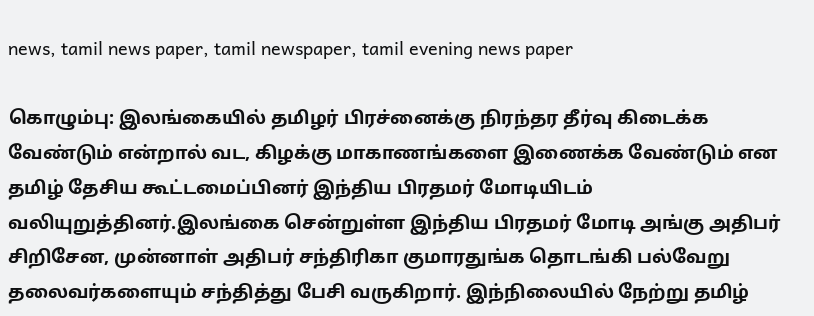news, tamil news paper, tamil newspaper, tamil evening news paper

கொழும்பு: இலங்கையில் தமிழர் பிரச்னைக்கு நிரந்தர தீர்வு கிடைக்க வேண்டும் என்றால் வட, கிழக்கு மாகாணங்களை இணைக்க வேண்டும் என தமிழ் தேசிய கூட்டமைப்பினர் இந்திய பிரதமர் மோடியிடம் வலியுறுத்தினர்.இலங்கை சென்றுள்ள இந்திய பிரதமர் மோடி அங்கு அதிபர் சிறிசேன, முன்னாள் அதிபர் சந்திரிகா குமாரதுங்க தொடங்கி பல்வேறு தலைவர்களையும் சந்தித்து பேசி வருகிறார். இந்நிலையில் நேற்று தமிழ்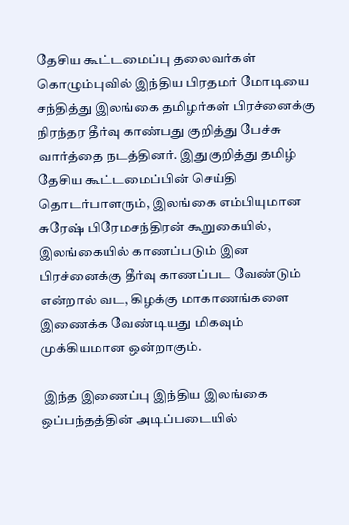தேசிய கூட்டமைப்பு தலைவர்கள் கொழும்புவில் இந்திய பிரதமர் மோடியை சந்தித்து இலங்கை தமிழர்கள் பிரச்னைக்கு நிரந்தர தீர்வு காண்பது குறித்து பேச்சு வார்த்தை நடத்தினர். இதுகுறித்து தமிழ் தேசிய கூட்டமைப்பின் செய்தி தொடர்பாளரும், இலங்கை எம்பியுமான சுரேஷ் பிரேமசந்திரன் கூறுகையில், இலங்கையில் காணப்படும் இன பிரச்னைக்கு தீர்வு காணப்பட வேண்டும் என்றால் வட, கிழக்கு மாகாணங்களை இணைக்க வேண்டியது மிகவும் முக்கியமான ஒன்றாகும்.

 இந்த இணைப்பு இந்திய இலங்கை ஒப்பந்தத்தின் அடிப்படையில்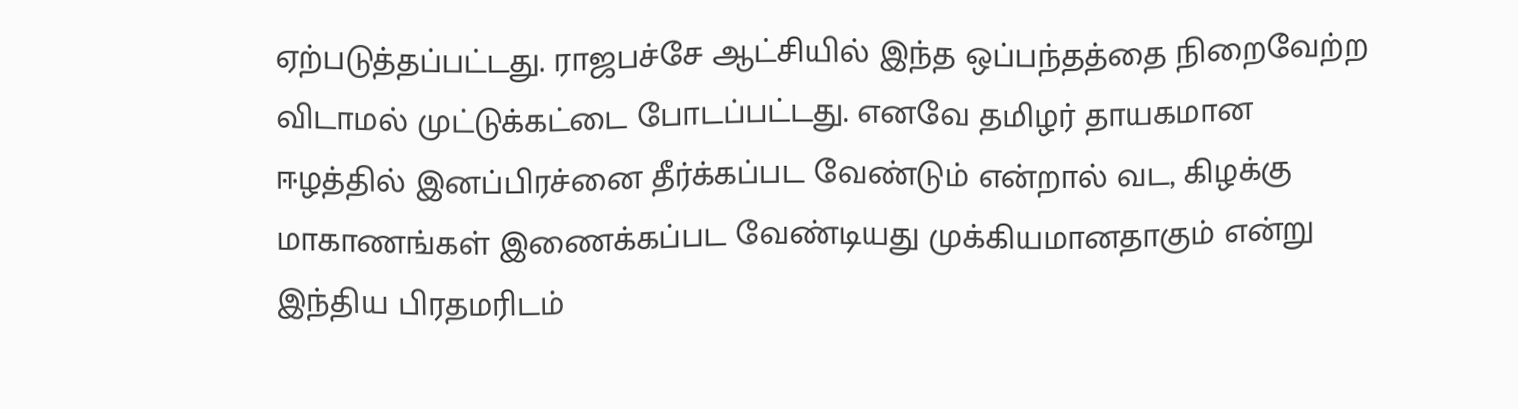ஏற்படுத்தப்பட்டது. ராஜபச்சே ஆட்சியில் இந்த ஒப்பந்தத்தை நிறைவேற்ற விடாமல் முட்டுக்கட்டை போடப்பட்டது. எனவே தமிழர் தாயகமான ஈழத்தில் இனப்பிரச்னை தீர்க்கப்பட வேண்டும் என்றால் வட, கிழக்கு மாகாணங்கள் இணைக்கப்பட வேண்டியது முக்கியமானதாகும் என்று இந்திய பிரதமரிடம்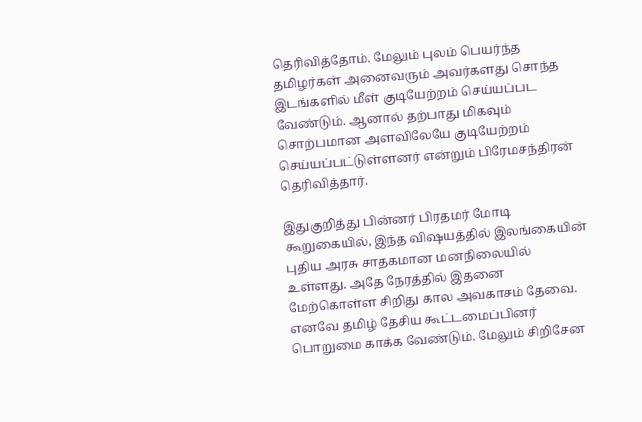தெரிவித்தோம். மேலும் புலம் பெயர்ந்த தமிழர்கள் அனைவரும் அவர்களது சொந்த இடங்களில் மீள் குடியேற்றம் செய்யப்பட வேண்டும். ஆனால் தற்பாது மிகவும் சொற்பமான அளவிலேயே குடியேற்றம் செய்யப்பட்டுள்ளனர் என்றும் பிரேமசந்திரன் தெரிவித்தார்.

இதுகுறித்து பின்னர் பிரதமர் மோடி கூறுகையில், இந்த விஷயத்தில் இலங்கையின் புதிய அரசு சாதகமான மனநிலையில் உள்ளது. அதே நேரத்தில் இதனை மேற்கொள்ள சிறிது கால அவகாசம் தேவை. எனவே தமிழ் தேசிய கூட்டமைப்பினர் பொறுமை காக்க வேண்டும். மேலும் சிறிசேன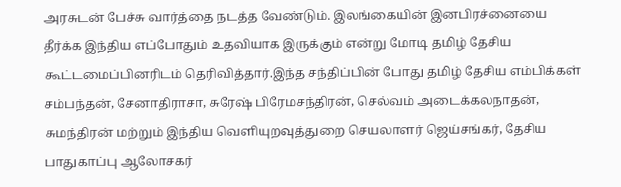அரசுடன் பேச்சு வார்த்தை நடத்த வேண்டும். இலங்கையின் இனபிரச்னையை தீர்க்க இந்திய எப்போதும் உதவியாக இருக்கும் என்று மோடி தமிழ் தேசிய கூட்டமைப்பினரிடம் தெரிவித்தார்.இந்த சந்திப்பின் போது தமிழ் தேசிய எம்பிக்கள் சம்பந்தன், சேனாதிராசா, சுரேஷ் பிரேமசந்திரன், செல்வம் அடைக்கலநாதன், சுமந்திரன் மற்றும் இந்திய வெளியுறவுத்துறை செயலாளர் ஜெய்சங்கர், தேசிய பாதுகாப்பு ஆலோசகர்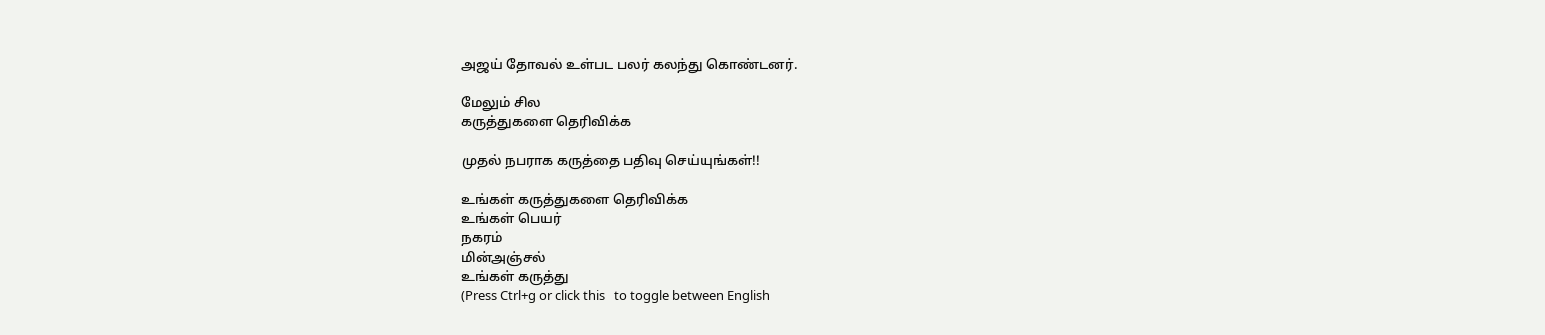அஜய் தோவல் உள்பட பலர் கலந்து கொண்டனர்.

மேலும் சில
கருத்துகளை தெரிவிக்க

முதல் நபராக கருத்தை பதிவு செய்யுங்கள்!!

உங்கள் கருத்துகளை தெரிவிக்க
உங்கள் பெயர்
நகரம்
மின்அஞ்சல்
உங்கள் கருத்து
(Press Ctrl+g or click this   to toggle between English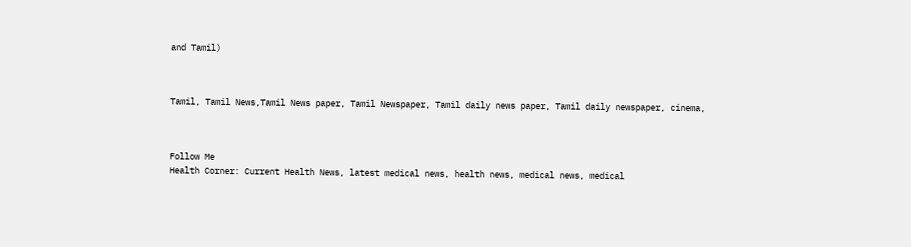and Tamil)



Tamil, Tamil News,Tamil News paper, Tamil Newspaper, Tamil daily news paper, Tamil daily newspaper, cinema,



Follow Me
Health Corner: Current Health News, latest medical news, health news, medical news, medical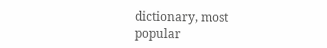dictionary, most popular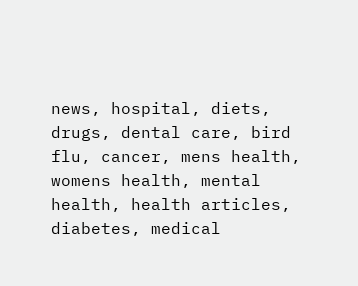news, hospital, diets, drugs, dental care, bird flu, cancer, mens health, womens health, mental health, health articles, diabetes, medical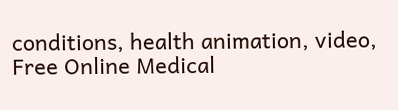conditions, health animation, video, Free Online Medical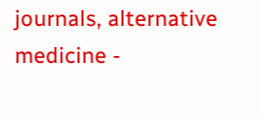journals, alternative medicine -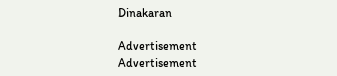Dinakaran

Advertisement
Advertisement